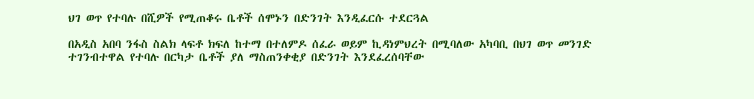ህገ ወጥ የተባሉ በሺዎች የሚጠቆሩ ቤቶች ሰሞኑን በድንገት እንዲፈርሱ ተደርጓል

በአዲስ አበባ ንፋስ ስልክ ላፍቶ ክፍለ ከተማ በተለምዶ ሰፈራ ወይም ኪዳነምህረት በሚባለው አካባቢ በህገ ወጥ መንገድ ተገንብተዋል የተባሉ በርካታ ቤቶች ያለ ማስጠንቀቂያ በድንገት እንደፈረሰባቸው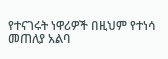የተናገሩት ነዋሪዎች በዚህም የተነሳ መጠለያ አልባ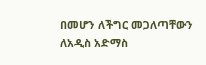በመሆን ለችግር መጋለጣቸውን ለአዲስ አድማስ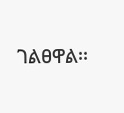ገልፀዋል፡፡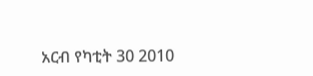አርብ የካቲት 30 2010